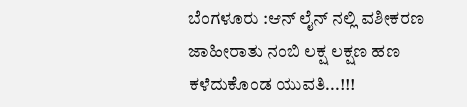ಬೆಂಗಳೂರು :ಆನ್ ಲೈನ್ ನಲ್ಲಿ ವಶೀಕರಣ ಜಾಹೀರಾತು ನಂಬಿ ಲಕ್ಷ ಲಕ್ಷಣ ಹಣ ಕಳೆದುಕೊಂಡ ಯುವತಿ...!!!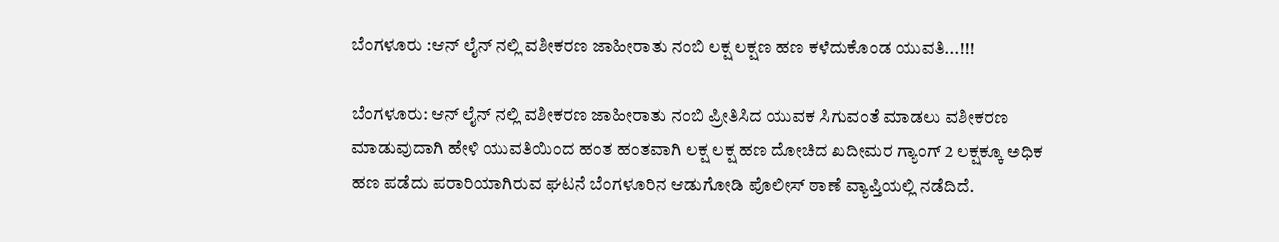ಬೆಂಗಳೂರು :ಆನ್ ಲೈನ್ ನಲ್ಲಿ ವಶೀಕರಣ ಜಾಹೀರಾತು ನಂಬಿ ಲಕ್ಷ ಲಕ್ಷಣ ಹಣ ಕಳೆದುಕೊಂಡ ಯುವತಿ...!!!

ಬೆಂಗಳೂರು: ಆನ್ ಲೈನ್ ನಲ್ಲಿ ವಶೀಕರಣ ಜಾಹೀರಾತು ನಂಬಿ ಪ್ರೀತಿಸಿದ ಯುವಕ ಸಿಗುವಂತೆ ಮಾಡಲು ವಶೀಕರಣ ಮಾಡುವುದಾಗಿ ಹೇಳಿ ಯುವತಿಯಿಂದ ಹಂತ ಹಂತವಾಗಿ ಲಕ್ಷ ಲಕ್ಷ ಹಣ ದೋಚಿದ ಖದೀಮರ ಗ್ಯಾಂಗ್ 2 ಲಕ್ಷಕ್ಕೂ ಅಧಿಕ ಹಣ ಪಡೆದು ಪರಾರಿಯಾಗಿರುವ ಘಟನೆ ಬೆಂಗಳೂರಿನ ಆಡುಗೋಡಿ ಪೊಲೀಸ್ ಠಾಣೆ ವ್ಯಾಪ್ತಿಯಲ್ಲಿ ನಡೆದಿದೆ.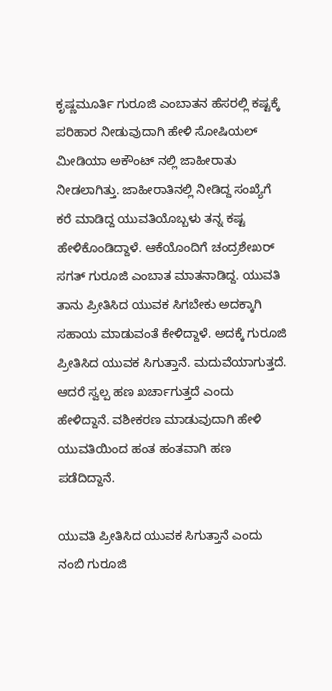ಕೃಷ್ಣಮೂರ್ತಿ ಗುರೂಜಿ ಎಂಬಾತನ ಹೆಸರಲ್ಲಿ ಕಷ್ಟಕ್ಕೆ ಪರಿಹಾರ ನೀಡುವುದಾಗಿ ಹೇಳಿ ಸೋಷಿಯಲ್ ಮೀಡಿಯಾ ಅಕೌಂಟ್ ನಲ್ಲಿ ಜಾಹೀರಾತು ನೀಡಲಾಗಿತ್ತು. ಜಾಹೀರಾತಿನಲ್ಲಿ ನೀಡಿದ್ದ ಸಂಖ್ಯೆಗೆ ಕರೆ ಮಾಡಿದ್ದ ಯುವತಿಯೊಬ್ಬಳು ತನ್ನ ಕಷ್ಟ ಹೇಳಿಕೊಂಡಿದ್ದಾಳೆ. ಆಕೆಯೊಂದಿಗೆ ಚಂದ್ರಶೇಖರ್ ಸಗತ್ ಗುರೂಜಿ ಎಂಬಾತ ಮಾತನಾಡಿದ್ದ. ಯುವತಿ ತಾನು ಪ್ರೀತಿಸಿದ ಯುವಕ ಸಿಗಬೇಕು ಅದಕ್ಕಾಗಿ ಸಹಾಯ ಮಾಡುವಂತೆ ಕೇಳಿದ್ದಾಳೆ. ಅದಕ್ಕೆ ಗುರೂಜಿ ಪ್ರೀತಿಸಿದ ಯುವಕ ಸಿಗುತ್ತಾನೆ. ಮದುವೆಯಾಗುತ್ತದೆ. ಆದರೆ ಸ್ವಲ್ಪ ಹಣ ಖರ್ಚಾಗುತ್ತದೆ ಎಂದು ಹೇಳಿದ್ದಾನೆ. ವಶೀಕರಣ ಮಾಡುವುದಾಗಿ ಹೇಳಿ ಯುವತಿಯಿಂದ ಹಂತ ಹಂತವಾಗಿ ಹಣ ಪಡೆದಿದ್ದಾನೆ.

ಯುವತಿ ಪ್ರೀತಿಸಿದ ಯುವಕ ಸಿಗುತ್ತಾನೆ ಎಂದು ನಂಬಿ ಗುರೂಜಿ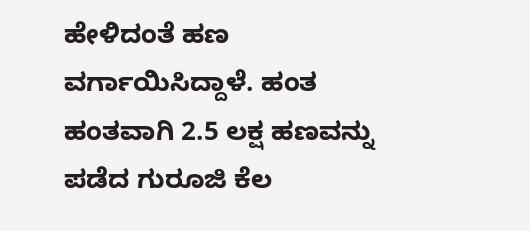ಹೇಳಿದಂತೆ ಹಣ ವರ್ಗಾಯಿಸಿದ್ದಾಳೆ. ಹಂತ ಹಂತವಾಗಿ 2.5 ಲಕ್ಷ ಹಣವನ್ನು ಪಡೆದ ಗುರೂಜಿ ಕೆಲ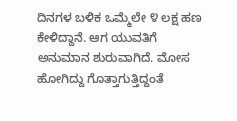ದಿನಗಳ ಬಳಿಕ ಒಮ್ಮೆಲೇ ೪ ಲಕ್ಷ ಹಣ ಕೇಳಿದ್ದಾನೆ. ಆಗ ಯುವತಿಗೆ ಅನುಮಾನ ಶುರುವಾಗಿದೆ. ಮೋಸ ಹೋಗಿದ್ದು ಗೊತ್ತಾಗುತ್ತಿದ್ದಂತೆ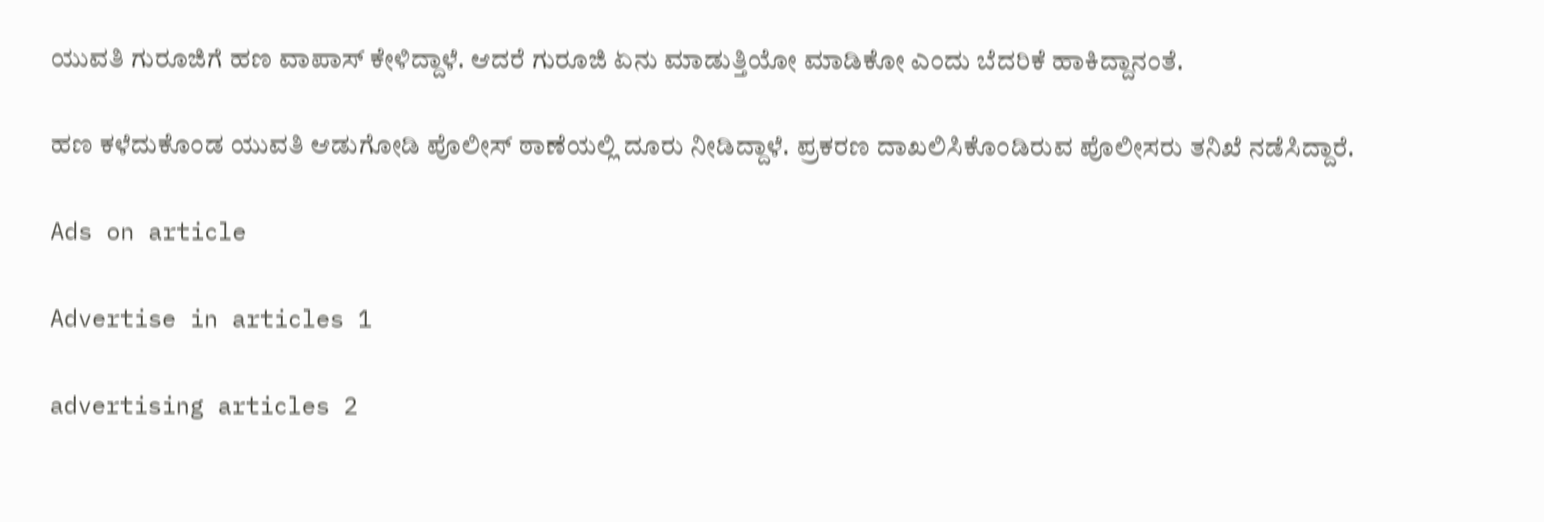ಯುವತಿ ಗುರೂಜಿಗೆ ಹಣ ವಾಪಾಸ್ ಕೇಳಿದ್ದಾಳೆ. ಆದರೆ ಗುರೂಜಿ ಏನು ಮಾಡುತ್ತಿಯೋ ಮಾಡಿಕೋ ಎಂದು ಬೆದರಿಕೆ ಹಾಕಿದ್ದಾನಂತೆ.

ಹಣ ಕಳೆದುಕೊಂಡ ಯುವತಿ ಆಡುಗೋಡಿ ಪೊಲೀಸ್ ಠಾಣೆಯಲ್ಲಿ ದೂರು ನೀಡಿದ್ದಾಳೆ. ಪ್ರಕರಣ ದಾಖಲಿಸಿಕೊಂಡಿರುವ ಪೊಲೀಸರು ತನಿಖೆ ನಡೆಸಿದ್ದಾರೆ.

Ads on article

Advertise in articles 1

advertising articles 2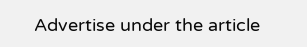Advertise under the article